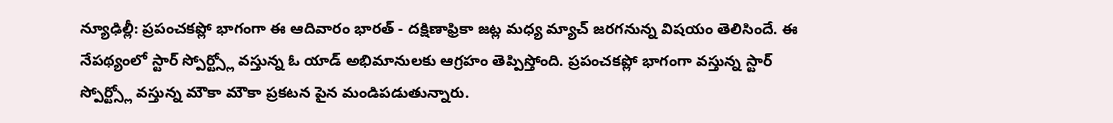న్యూఢిల్లీ: ప్రపంచకప్లో భాగంగా ఈ ఆదివారం భారత్ - దక్షిణాఫ్రికా జట్ల మధ్య మ్యాచ్ జరగనున్న విషయం తెలిసిందే. ఈ నేపథ్యంలో స్టార్ స్పోర్ట్స్లో వస్తున్న ఓ యాడ్ అభిమానులకు ఆగ్రహం తెప్పిస్తోంది. ప్రపంచకప్లో భాగంగా వస్తున్న స్టార్ స్పోర్ట్స్లో వస్తున్న మౌకా మౌకా ప్రకటన పైన మండిపడుతున్నారు.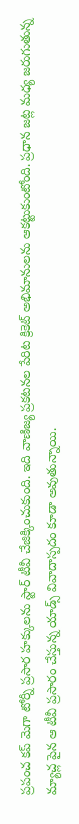ప్రపంచ కప్ మెగా టోర్నీ ప్రసార హక్కులను స్టార్ టీవీ చేజిక్కించుకుంది. ఇది వాణిజ్య ప్రకటనల పేరిట క్రికెట్ అభిమానులను ఆకట్టుకుంటోంది. ప్రధాన జట్ల మధ్య జరుగుతున్న మ్యాచ్ల పైన ఆ టీవీ ప్రసారం చేస్తున్న యాడ్స్ వివాదాస్పదం కూడా అవుతున్నాయి.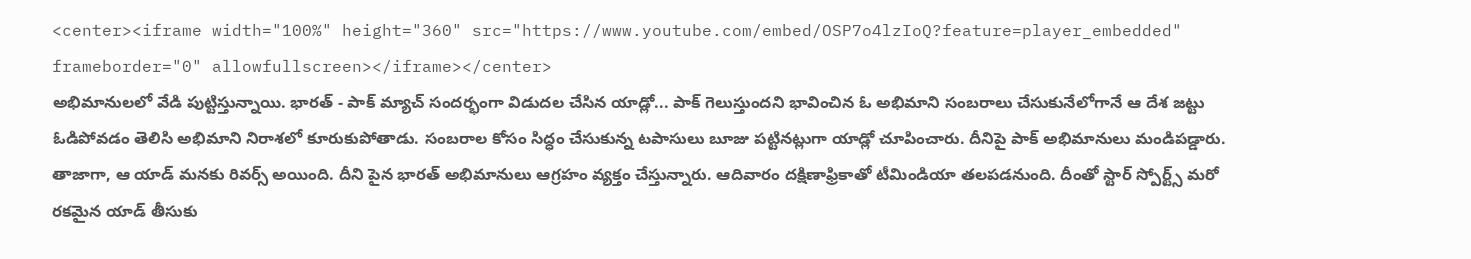<center><iframe width="100%" height="360" src="https://www.youtube.com/embed/OSP7o4lzIoQ?feature=player_embedded" frameborder="0" allowfullscreen></iframe></center>
అభిమానులలో వేడి పుట్టిస్తున్నాయి. భారత్ - పాక్ మ్యాచ్ సందర్భంగా విడుదల చేసిన యాడ్లో... పాక్ గెలుస్తుందని భావించిన ఓ అభిమాని సంబరాలు చేసుకునేలోగానే ఆ దేశ జట్టు ఓడిపోవడం తెలిసి అభిమాని నిరాశలో కూరుకుపోతాడు. సంబరాల కోసం సిద్ధం చేసుకున్న టపాసులు బూజు పట్టినట్లుగా యాడ్లో చూపించారు. దీనిపై పాక్ అభిమానులు మండిపడ్డారు.
తాజాగా, ఆ యాడ్ మనకు రివర్స్ అయింది. దీని పైన భారత్ అభిమానులు ఆగ్రహం వ్యక్తం చేస్తున్నారు. ఆదివారం దక్షిణాఫ్రికాతో టీమిండియా తలపడనుంది. దీంతో స్టార్ స్పోర్ట్స్ మరో రకమైన యాడ్ తీసుకు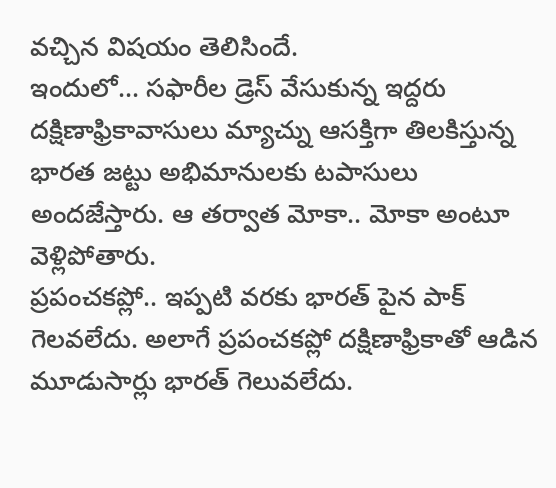వచ్చిన విషయం తెలిసిందే.
ఇందులో... సఫారీల డ్రెస్ వేసుకున్న ఇద్దరు దక్షిణాఫ్రికావాసులు మ్యాచ్ను ఆసక్తిగా తిలకిస్తున్న భారత జట్టు అభిమానులకు టపాసులు అందజేస్తారు. ఆ తర్వాత మోకా.. మోకా అంటూ వెళ్లిపోతారు.
ప్రపంచకప్లో.. ఇప్పటి వరకు భారత్ పైన పాక్ గెలవలేదు. అలాగే ప్రపంచకప్లో దక్షిణాఫ్రికాతో ఆడిన మూడుసార్లు భారత్ గెలువలేదు.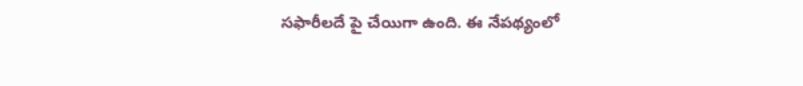సఫారీలదే పై చేయిగా ఉంది. ఈ నేపథ్యంలో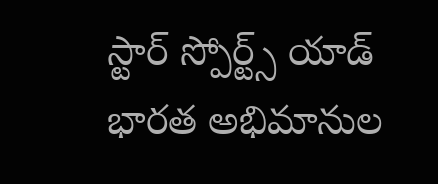స్టార్ స్పోర్ట్స్ యాడ్ భారత అభిమానుల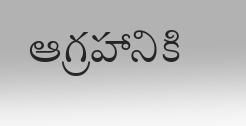ఆగ్రహానికి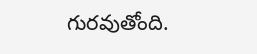గురవుతోంది.